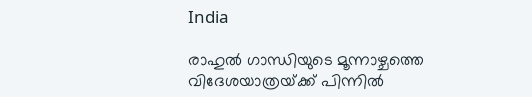India

രാഹുല്‍ ഗാന്ധിയുടെ മൂന്നാഴ്ചത്തെ വിദേശയാത്രയ്‌ക്ക് പിന്നില്‍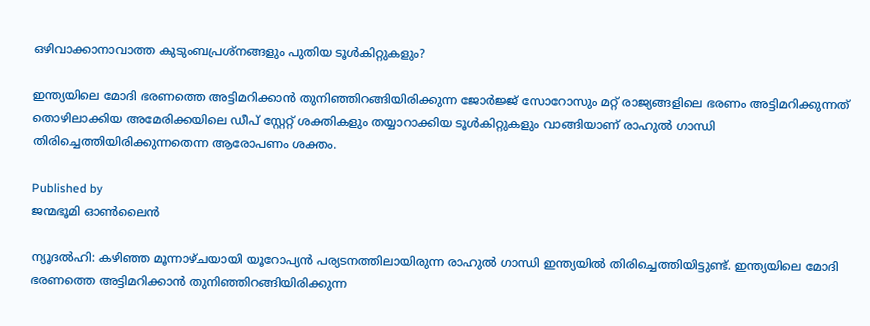ഒഴിവാക്കാനാവാത്ത കുടുംബപ്രശ്നങ്ങളും പുതിയ ടൂള്‍കിറ്റുകളും?

ഇന്ത്യയിലെ മോദി ഭരണത്തെ അട്ടിമറിക്കാന്‍ തുനിഞ്ഞിറങ്ങിയിരിക്കുന്ന ജോര്‍ജ്ജ് സോറോസും മറ്റ് രാജ്യങ്ങളിലെ ഭരണം അട്ടിമറിക്കുന്നത് തൊഴിലാക്കിയ അമേരിക്കയിലെ ഡീപ് സ്റ്റേറ്റ് ശക്തികളും തയ്യാറാക്കിയ ടൂള്‍കിറ്റുകളും വാങ്ങിയാണ് രാഹുല്‍ ഗാന്ധി തിരിച്ചെത്തിയിരിക്കുന്നതെന്ന ആരോപണം ശക്തം.

Published by
ജന്മഭൂമി ഓണ്‍ലൈന്‍

ന്യൂദല്‍ഹി: കഴിഞ്ഞ മൂന്നാഴ്ചയായി യൂറോപ്യന്‍ പര്യടനത്തിലായിരുന്ന രാഹുല്‍ ഗാന്ധി ഇന്ത്യയില്‍ തിരിച്ചെത്തിയിട്ടുണ്ട്. ഇന്ത്യയിലെ മോദി ഭരണത്തെ അട്ടിമറിക്കാന്‍ തുനിഞ്ഞിറങ്ങിയിരിക്കുന്ന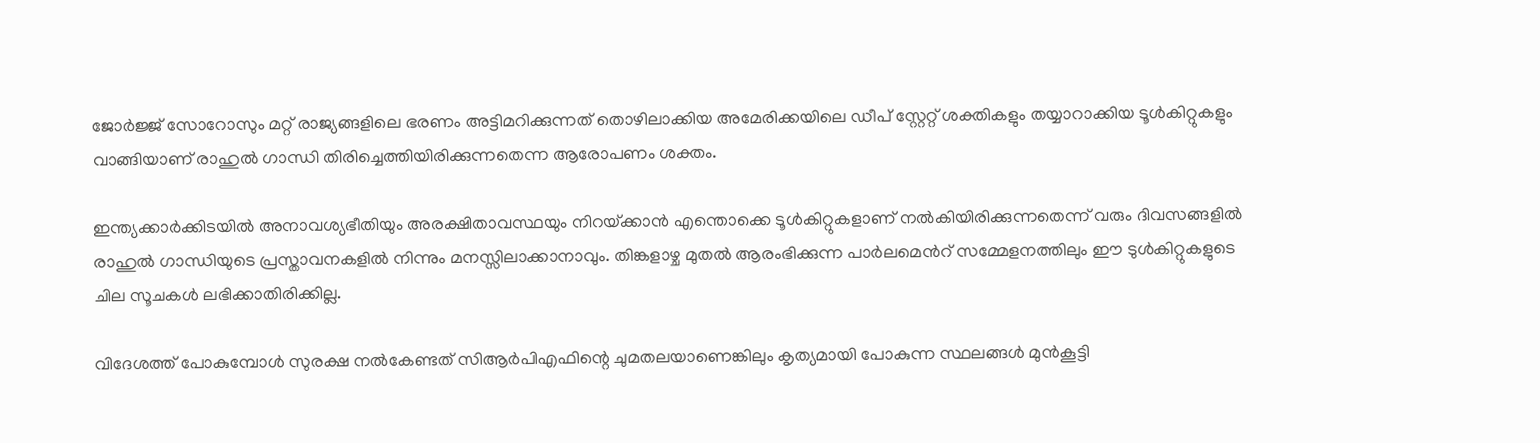ജോര്‍ജ്ജ് സോറോസും മറ്റ് രാജ്യങ്ങളിലെ ഭരണം അട്ടിമറിക്കുന്നത് തൊഴിലാക്കിയ അമേരിക്കയിലെ ഡീപ് സ്റ്റേറ്റ് ശക്തികളും തയ്യാറാക്കിയ ടൂള്‍കിറ്റുകളും വാങ്ങിയാണ് രാഹുല്‍ ഗാന്ധി തിരിച്ചെത്തിയിരിക്കുന്നതെന്ന ആരോപണം ശക്തം.

ഇന്ത്യക്കാര്‍ക്കിടയില്‍ അനാവശ്യഭീതിയും അരക്ഷിതാവസ്ഥയും നിറയ്‌ക്കാന്‍ എന്തൊക്കെ ടൂള്‍കിറ്റുകളാണ് നല്‍കിയിരിക്കുന്നതെന്ന് വരും ദിവസങ്ങളില്‍ രാഹുല്‍ ഗാന്ധിയുടെ പ്രസ്താവനകളില്‍ നിന്നും മനസ്സിലാക്കാനാവും. തിങ്കളാഴ്ച മുതല്‍ ആരംഭിക്കുന്ന പാര്‍ലമെന്‍റ് സമ്മേളനത്തിലും ഈ ടുള്‍കിറ്റുകളുടെ ചില സൂചകള്‍ ലഭിക്കാതിരിക്കില്ല.

വിദേശത്ത് പോകുമ്പോള്‍ സുരക്ഷ നല്‍കേണ്ടത് സിആര്‍പിഎഫിന്റെ ചുമതലയാണെങ്കിലും കൃത്യമായി പോകുന്ന സ്ഥലങ്ങള്‍ മുന്‍കൂട്ടി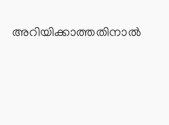അറിയിക്കാത്തതിനാല്‍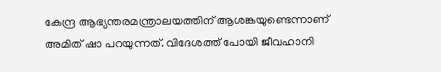കേന്ദ്ര ആഭ്യന്തരമന്ത്രാലയത്തിന് ആശങ്കയുണ്ടെന്നാണ് അമിത് ഷാ പറയുന്നത്. വിദേശത്ത് പോയി ജീവഹാനി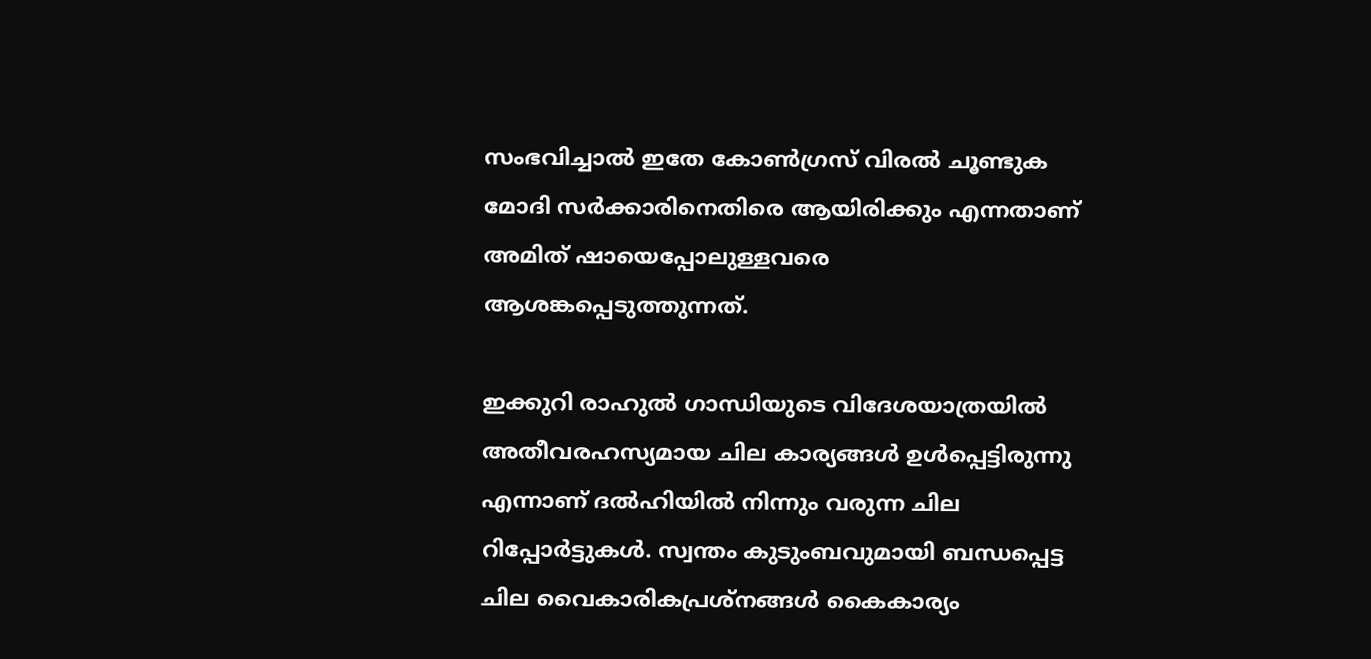സംഭവിച്ചാല്‍ ഇതേ കോണ്‍ഗ്രസ് വിരല്‍ ചൂണ്ടുക മോദി സര്‍ക്കാരിനെതിരെ ആയിരിക്കും എന്നതാണ് അമിത് ഷായെപ്പോലുള്ളവരെ ആശങ്കപ്പെടുത്തുന്നത്.

ഇക്കുറി രാഹുല്‍ ഗാന്ധിയുടെ വിദേശയാത്രയില്‍ അതീവരഹസ്യമായ ചില കാര്യങ്ങള്‍ ഉള്‍പ്പെട്ടിരുന്നു എന്നാണ് ദല്‍ഹിയില്‍ നിന്നും വരുന്ന ചില റിപ്പോര്‍ട്ടുകള്‍. സ്വന്തം കുടുംബവുമായി ബന്ധപ്പെട്ട ചില വൈകാരികപ്രശ്നങ്ങള്‍ കൈകാര്യം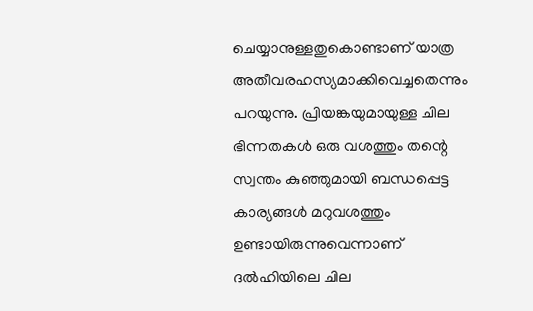ചെയ്യാനുള്ളതുകൊണ്ടാണ് യാത്ര അതീവരഹസ്യമാക്കിവെച്ചതെന്നും പറയുന്നു. പ്രിയങ്കയുമായുള്ള ചില ഭിന്നതകള്‍ ഒരു വശത്തും തന്റെ സ്വന്തം കുഞ്ഞുമായി ബന്ധപ്പെട്ട കാര്യങ്ങള്‍ മറുവശത്തും ഉണ്ടായിരുന്നുവെന്നാണ് ദല്‍ഹിയിലെ ചില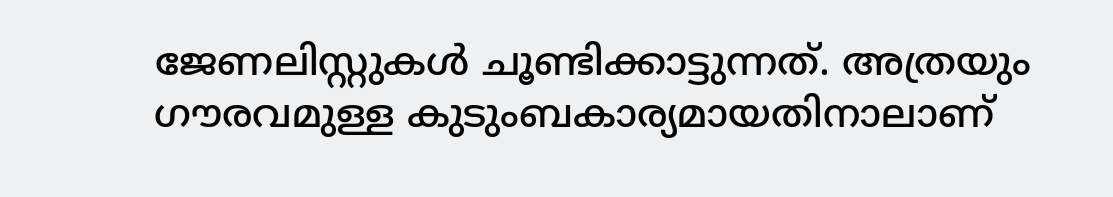ജേണലിസ്റ്റുകള്‍ ചൂണ്ടിക്കാട്ടുന്നത്. അത്രയും ഗൗരവമുള്ള കുടുംബകാര്യമായതിനാലാണ്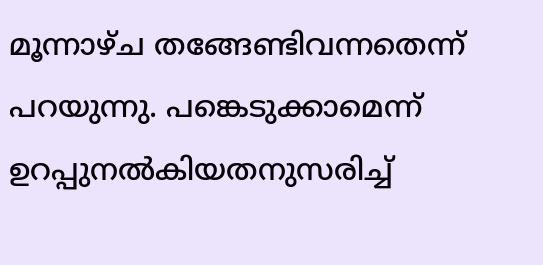മൂന്നാഴ്ച തങ്ങേണ്ടിവന്നതെന്ന് പറയുന്നു. പങ്കെടുക്കാമെന്ന് ഉറപ്പുനല്‍കിയതനുസരിച്ച്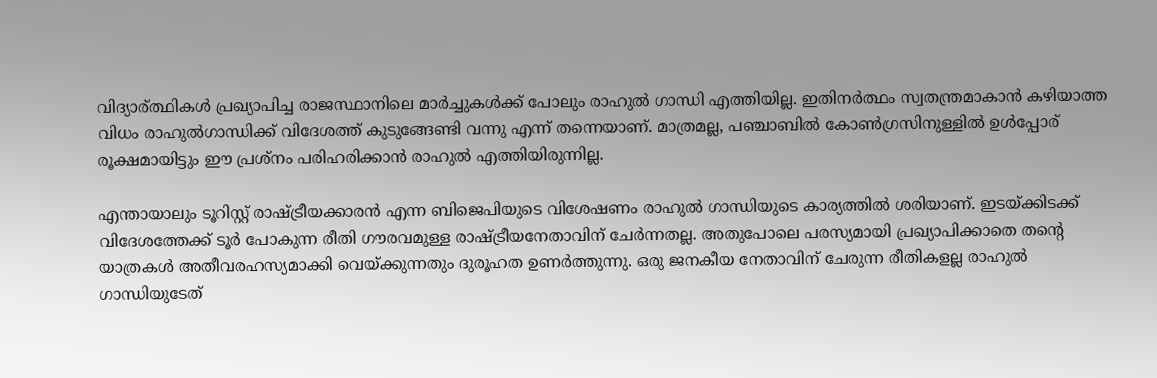വിദ്യാര‍്ത്ഥികള്‍ പ്രഖ്യാപിച്ച രാജസ്ഥാനിലെ മാര്‍ച്ചുകള്‍ക്ക് പോലും രാഹുല്‍ ഗാന്ധി എത്തിയില്ല. ഇതിനര്‍ത്ഥം സ്വതന്ത്രമാകാന്‍ കഴിയാത്ത വിധം രാഹുല്‍ഗാന്ധിക്ക് വിദേശത്ത് കുടുങ്ങേണ്ടി വന്നു എന്ന് തന്നെയാണ്. മാത്രമല്ല, പഞ്ചാബില്‍ കോണ്‍ഗ്രസിനുള്ളില്‍ ഉള്‍പ്പോര് രൂക്ഷമായിട്ടും ഈ പ്രശ്നം പരിഹരിക്കാന്‍ രാഹു‍ല്‍ എത്തിയിരുന്നില്ല.

എന്തായാലും ടൂറിസ്റ്റ് രാഷ്‌ട്രീയക്കാരന്‍ എന്ന ബിജെപിയുടെ വിശേഷണം രാഹുല്‍ ഗാന്ധിയുടെ കാര്യത്തില്‍ ശരിയാണ്. ഇടയ്‌ക്കിടക്ക് വിദേശത്തേക്ക് ടൂര്‍ പോകുന്ന രീതി ഗൗരവമുള്ള രാഷ്‌ട്രീയനേതാവിന് ചേര്‍ന്നതല്ല. അതുപോലെ പരസ്യമായി പ്രഖ്യാപിക്കാതെ തന്റെ യാത്രകള്‍ അതീവരഹസ്യമാക്കി വെയ്‌ക്കുന്നതും ദുരൂഹത ഉണര്‍ത്തുന്നു. ഒരു ജനകീയ നേതാവിന് ചേരുന്ന രീതികളല്ല രാഹുല്‍ ഗാന്ധിയുടേത്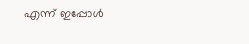എന്ന് ഇപ്പോള്‍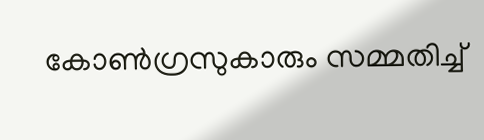കോണ്‍ഗ്രസുകാരും സമ്മതിച്ച്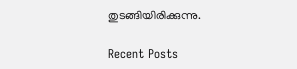തുടങ്ങിയിരിക്കുന്നു.

Recent Posts